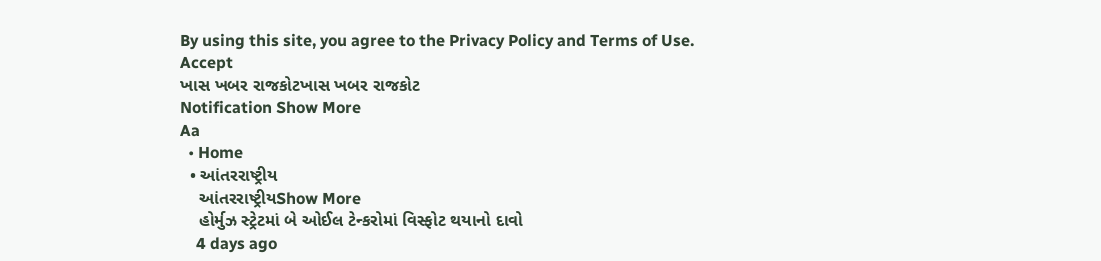By using this site, you agree to the Privacy Policy and Terms of Use.
Accept
ખાસ ખબર રાજકોટખાસ ખબર રાજકોટ
Notification Show More
Aa
  • Home
  • આંતરરાષ્ટ્રીય
    આંતરરાષ્ટ્રીયShow More
    હોર્મુઝ સ્ટ્રેટમાં બે ઓઈલ ટેન્કરોમાં વિસ્ફોટ થયાનો દાવો
    4 days ago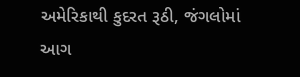અમેરિકાથી કુદરત રૂઠી, જંગલોમાં આગ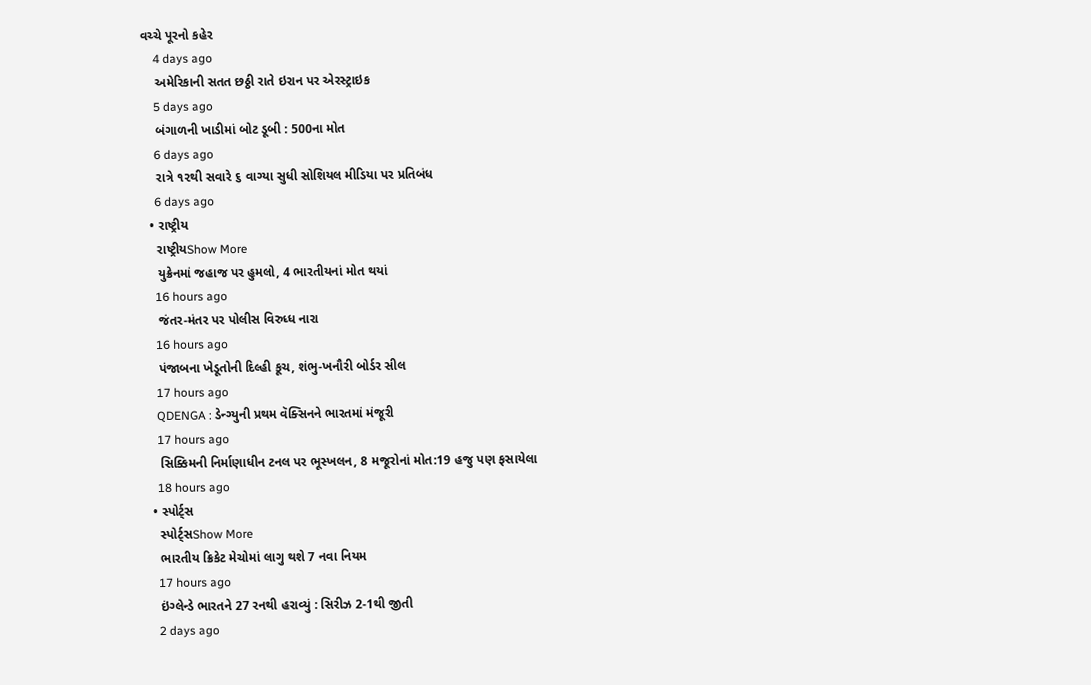વચ્ચે પૂરનો કહેર
    4 days ago
    અમેરિકાની સતત છઠ્ઠી રાતે ઇરાન પર એરસ્ટ્રાઇક
    5 days ago
    બંગાળની ખાડીમાં બોટ ડૂબી : 500ના મોત
    6 days ago
    રાત્રે ૧૨થી સવારે ૬ વાગ્યા સુધી સોશિયલ મીડિયા પર પ્રતિબંધ
    6 days ago
  • રાષ્ટ્રીય
    રાષ્ટ્રીયShow More
    યુક્રેનમાં જહાજ પર હુમલો, 4 ભારતીયનાં મોત થયાં
    16 hours ago
    જંતર-મંતર પર પોલીસ વિરુધ્ધ નારા
    16 hours ago
    પંજાબના ખેડૂતોની દિલ્હી કૂચ, શંભુ-ખનૌરી બોર્ડર સીલ
    17 hours ago
    QDENGA : ડેન્ગ્યુની પ્રથમ વૅક્સિનને ભારતમાં મંજૂરી
    17 hours ago
    સિક્કિમની નિર્માણાધીન ટનલ પર ભૂસ્ખલન, 8 મજૂરોનાં મોત:19 હજુ પણ ફસાયેલા
    18 hours ago
  • સ્પોર્ટ્સ
    સ્પોર્ટ્સShow More
    ભારતીય ક્રિકેટ મેચોમાં લાગુ થશે 7 નવા નિયમ
    17 hours ago
    ઇંગ્લેન્ડે ભારતને 27 રનથી હરાવ્યું : સિરીઝ 2-1થી જીતી
    2 days ago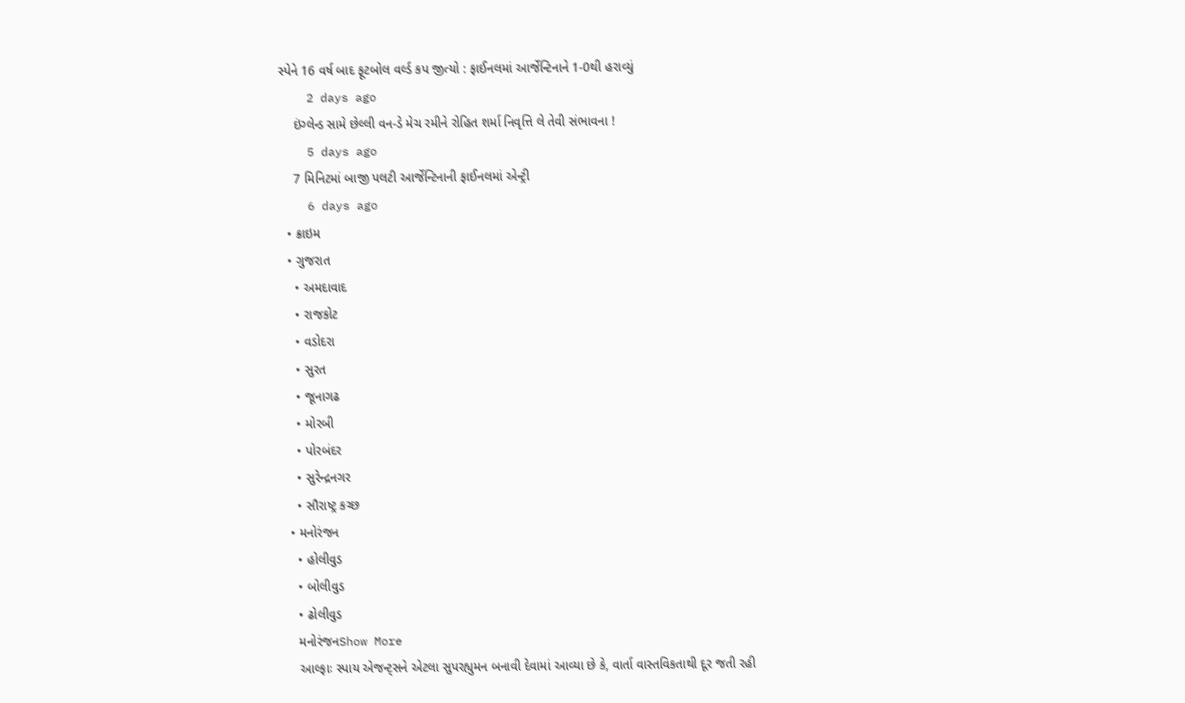સ્પેને 16 વર્ષ બાદ ફૂટબોલ વર્લ્ડ કપ જીત્યો : ફાઈનલમાં આર્જેન્ટિનાને 1-0થી હરાવ્યું
    2 days ago
    ઇંગ્લેન્ડ સામે છેલ્લી વન-ડે મેચ રમીને રોહિત શર્મા નિવૃત્તિ લે તેવી સંભાવના !
    5 days ago
    7 મિનિટમાં બાજી પલટી આર્જેન્ટિનાની ફાઈનલમાં એન્ટ્રી
    6 days ago
  • ક્રાઇમ
  • ગુજરાત
    • અમદાવાદ
    • રાજકોટ
    • વડોદરા
    • સુરત
    • જૂનાગઢ
    • મોરબી
    • પોરબંદર
    • સુરેન્દ્રનગર
    • સૌરાષ્ટ્ર કચ્છ
  • મનોરંજન
    • હોલીવુડ
    • બોલીવુડ
    • ઢોલીવુડ
    મનોરંજનShow More
    આલ્ફાઃ સ્પાય એજન્ટ્સને એટલા સુપરહ્યુમન બનાવી દેવામાં આવ્યા છે કે, વાર્તા વાસ્તવિકતાથી દૂર જતી રહી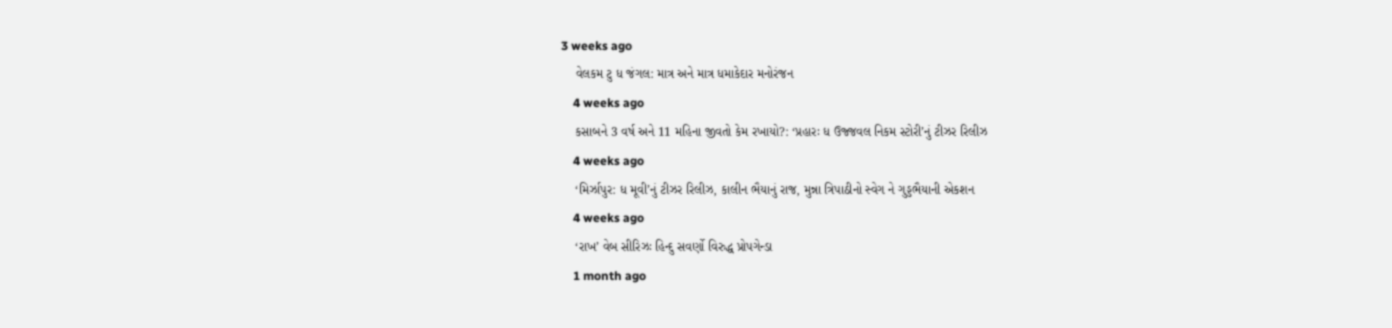3 weeks ago
    વેલકમ ટુ ધ જંગલ: માત્ર અને માત્ર ધમાકેદાર મનોરંજન
    4 weeks ago
    કસાબને 3 વર્ષ અને 11 મહિના જીવતો કેમ રખાયો?: ‘પ્રહારઃ ધ ઉજ્જવલ નિકમ સ્ટોરી’નું ટીઝર રિલીઝ
    4 weeks ago
    ‘મિર્ઝાપુર: ધ મૂવી’નું ટીઝર રિલીઝ, કાલીન ભૈયાનું રાજ, મુન્ના ત્રિપાઠીનો સ્વેગ ને ગુડ્ડભૈયાની એકશન
    4 weeks ago
    ‘રાખ’ વેબ સીરિઝઃ હિન્દુ સવર્ણો વિરુદ્ધ પ્રોપગેન્ડા
    1 month ago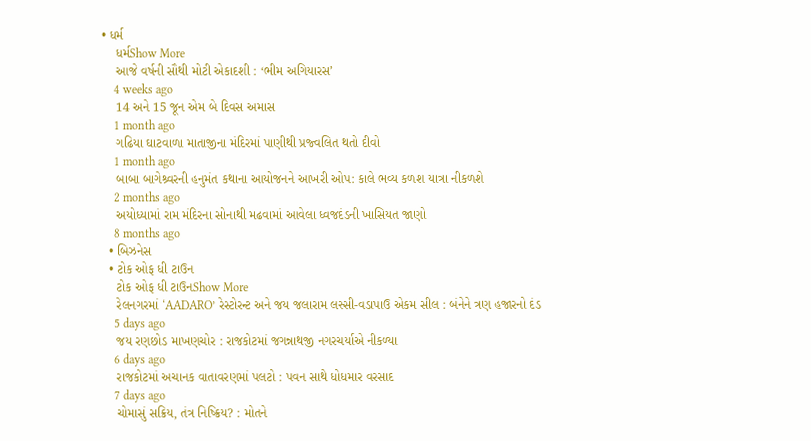• ધર્મ
    ધર્મShow More
    આજે વર્ષની સૌથી મોટી એકાદશી : ‘ભીમ અગિયારસ’
    4 weeks ago
    14 અને 15 જૂન એમ બે દિવસ અમાસ
    1 month ago
    ગઢિયા ઘાટવાળા માતાજીના મંદિરમાં પાણીથી પ્રજ્વલિત થતો દીવો
    1 month ago
    બાબા બાગેશ્ર્વરની હનુમંત કથાના આયોજનને આખરી ઓપ: કાલે ભવ્ય કળશ યાત્રા નીકળશે
    2 months ago
    અયોધ્યામાં રામ મંદિરના સોનાથી મઢવામાં આવેલા ધ્વજદંડની ખાસિયત જાણો
    8 months ago
  • બિઝનેસ
  • ટોક ઓફ ધી ટાઉન
    ટોક ઓફ ધી ટાઉનShow More
    રેલનગરમાં ‘AADARO’ રેસ્ટોરન્ટ અને જય જલારામ લસ્સી-વડાપાઉ એકમ સીલ : બંનેને ત્રણ હજારનો દંડ
    5 days ago
    જય રણછોડ માખણચોર : રાજકોટમાં જગન્નાથજી નગરચર્યાએ નીકળ્યા
    6 days ago
    રાજકોટમાં અચાનક વાતાવરણમાં પલટો : પવન સાથે ધોધમાર વરસાદ
    7 days ago
    ચોમાસું સક્રિય, તંત્ર નિષ્ક્રિય? : મોતને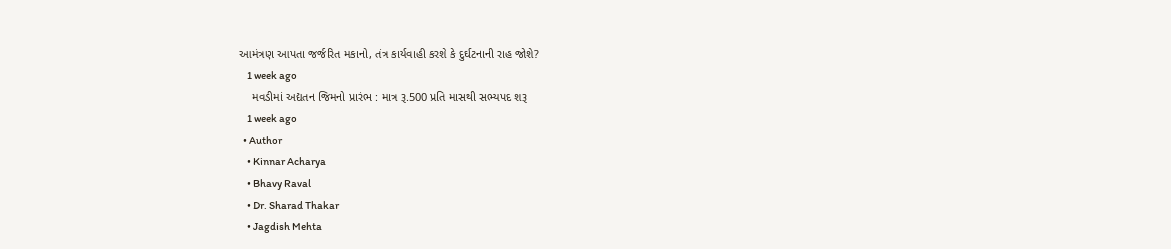આમંત્રણ આપતા જર્જરિત મકાનો, તંત્ર કાર્યવાહી કરશે કે દુર્ઘટનાની રાહ જોશે?
    1 week ago
    મવડીમાં અદ્યતન જિમનો પ્રારંભ : માત્ર રૂ.500 પ્રતિ માસથી સભ્યપદ શરૂ
    1 week ago
  • Author
    • Kinnar Acharya
    • Bhavy Raval
    • Dr. Sharad Thakar
    • Jagdish Mehta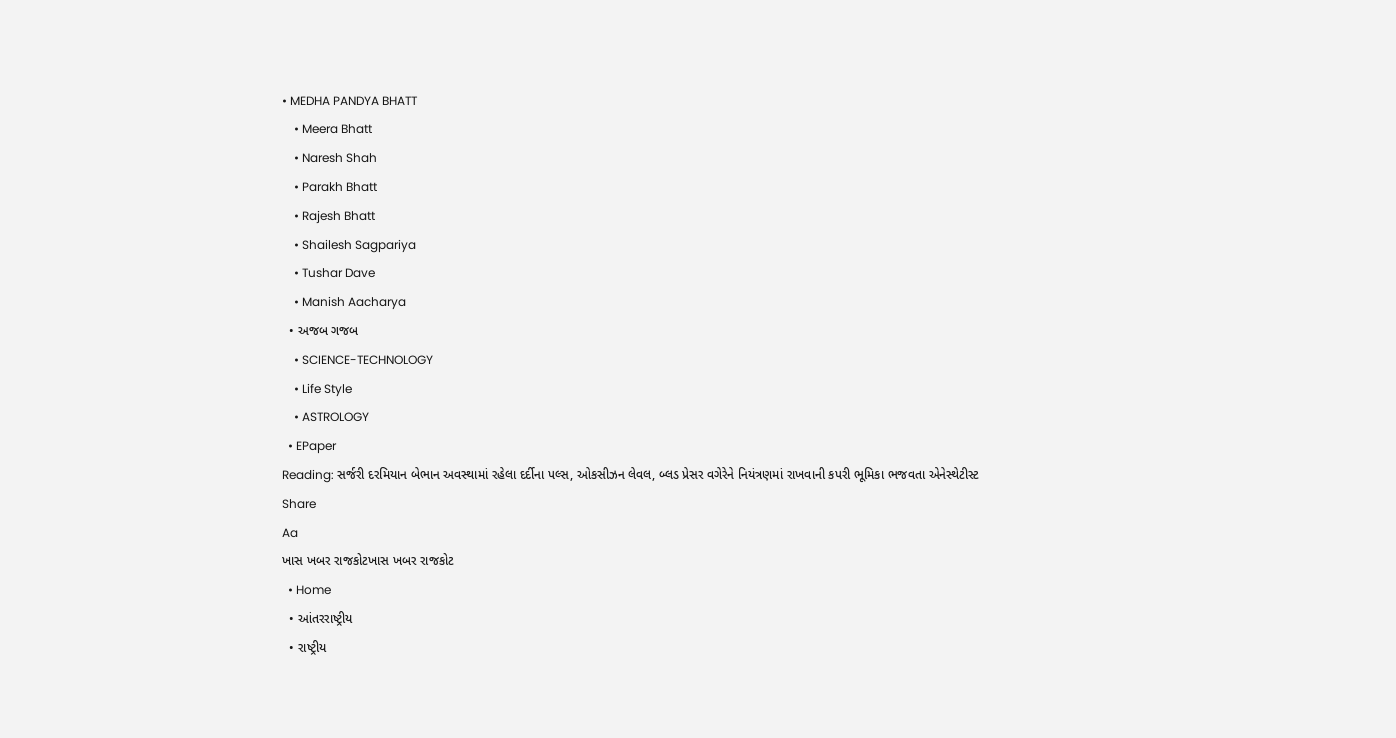• MEDHA PANDYA BHATT
    • Meera Bhatt
    • Naresh Shah
    • Parakh Bhatt
    • Rajesh Bhatt
    • Shailesh Sagpariya
    • Tushar Dave
    • Manish Aacharya
  • અજબ ગજબ
    • SCIENCE-TECHNOLOGY
    • Life Style
    • ASTROLOGY
  • EPaper
Reading: સર્જરી દરમિયાન બેભાન અવસ્થામાં રહેલા દર્દીના પલ્સ, ઓકસીઝન લેવલ, બ્લડ પ્રેસર વગેરેને નિયંત્રણમાં રાખવાની કપરી ભૂમિકા ભજવતા એનેસ્થેટીસ્ટ
Share
Aa
ખાસ ખબર રાજકોટખાસ ખબર રાજકોટ
  • Home
  • આંતરરાષ્ટ્રીય
  • રાષ્ટ્રીય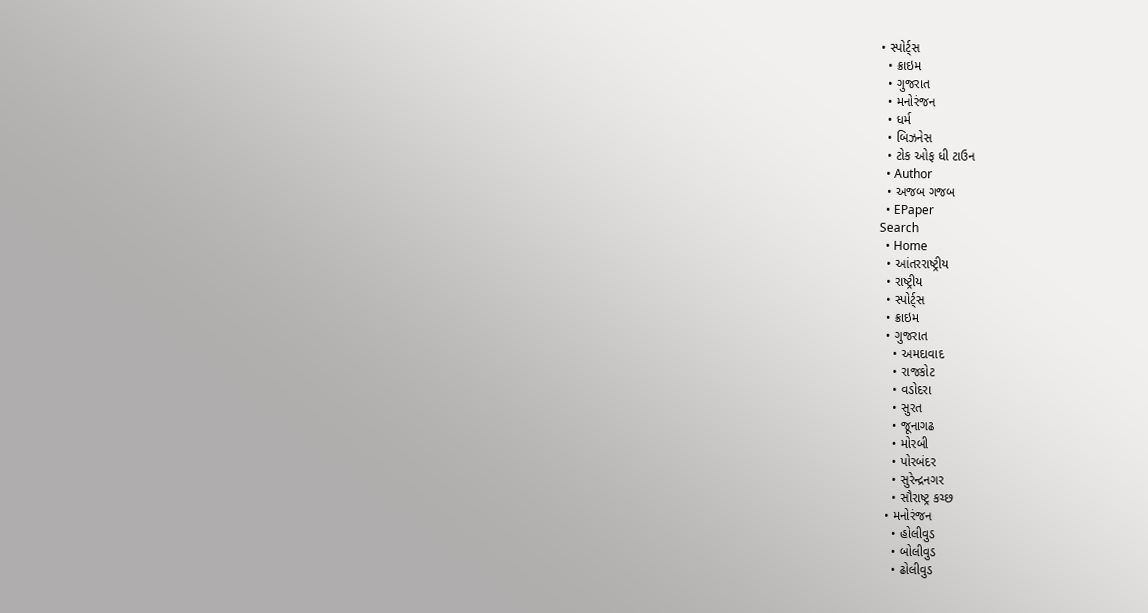• સ્પોર્ટ્સ
  • ક્રાઇમ
  • ગુજરાત
  • મનોરંજન
  • ધર્મ
  • બિઝનેસ
  • ટોક ઓફ ધી ટાઉન
  • Author
  • અજબ ગજબ
  • EPaper
Search
  • Home
  • આંતરરાષ્ટ્રીય
  • રાષ્ટ્રીય
  • સ્પોર્ટ્સ
  • ક્રાઇમ
  • ગુજરાત
    • અમદાવાદ
    • રાજકોટ
    • વડોદરા
    • સુરત
    • જૂનાગઢ
    • મોરબી
    • પોરબંદર
    • સુરેન્દ્રનગર
    • સૌરાષ્ટ્ર કચ્છ
  • મનોરંજન
    • હોલીવુડ
    • બોલીવુડ
    • ઢોલીવુડ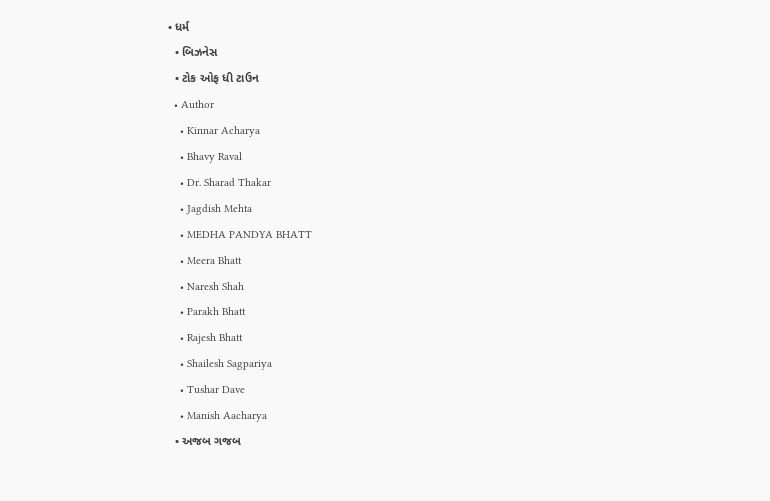• ધર્મ
  • બિઝનેસ
  • ટોક ઓફ ધી ટાઉન
  • Author
    • Kinnar Acharya
    • Bhavy Raval
    • Dr. Sharad Thakar
    • Jagdish Mehta
    • MEDHA PANDYA BHATT
    • Meera Bhatt
    • Naresh Shah
    • Parakh Bhatt
    • Rajesh Bhatt
    • Shailesh Sagpariya
    • Tushar Dave
    • Manish Aacharya
  • અજબ ગજબ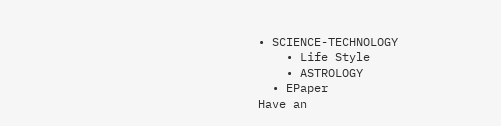• SCIENCE-TECHNOLOGY
    • Life Style
    • ASTROLOGY
  • EPaper
Have an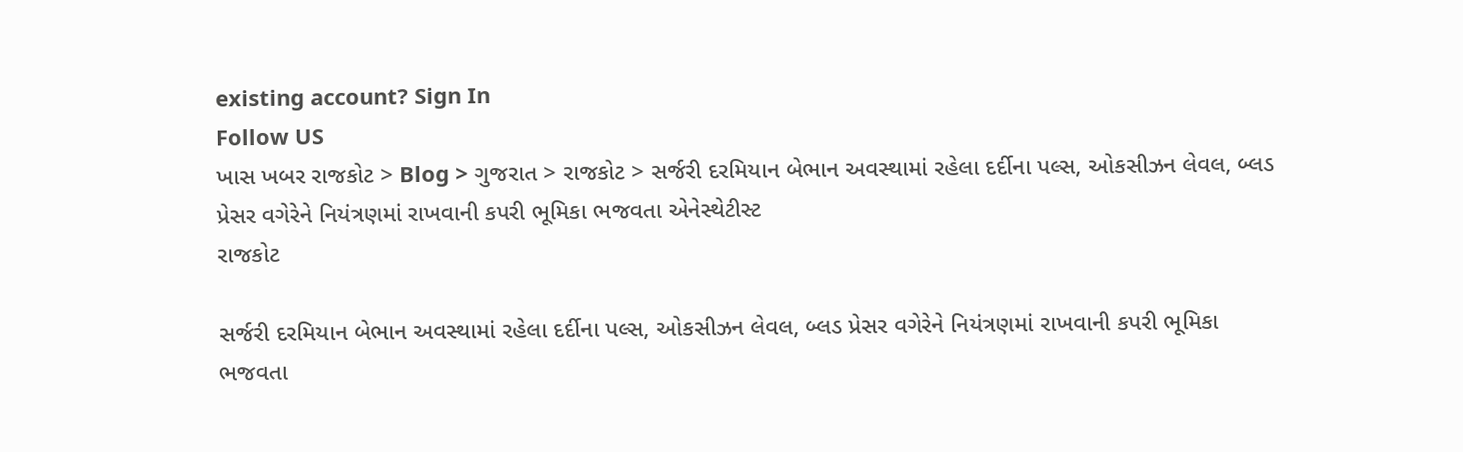existing account? Sign In
Follow US
ખાસ ખબર રાજકોટ > Blog > ગુજરાત > રાજકોટ > સર્જરી દરમિયાન બેભાન અવસ્થામાં રહેલા દર્દીના પલ્સ, ઓકસીઝન લેવલ, બ્લડ પ્રેસર વગેરેને નિયંત્રણમાં રાખવાની કપરી ભૂમિકા ભજવતા એનેસ્થેટીસ્ટ
રાજકોટ

સર્જરી દરમિયાન બેભાન અવસ્થામાં રહેલા દર્દીના પલ્સ, ઓકસીઝન લેવલ, બ્લડ પ્રેસર વગેરેને નિયંત્રણમાં રાખવાની કપરી ભૂમિકા ભજવતા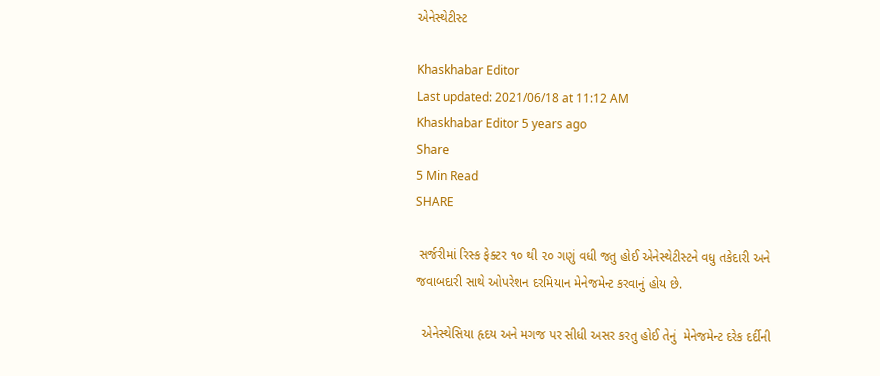એનેસ્થેટીસ્ટ

Khaskhabar Editor
Last updated: 2021/06/18 at 11:12 AM
Khaskhabar Editor 5 years ago
Share
5 Min Read
SHARE

 સર્જરીમાં રિસ્ક ફેક્ટર ૧૦ થી ૨૦ ગણું વધી જતુ હોઈ એનેસ્થેટીસ્ટને વધુ તકેદારી અને જવાબદારી સાથે ઓપરેશન દરમિયાન મેનેજમેન્ટ કરવાનું હોય છે.

  એનેસ્થેસિયા હૃદય અને મગજ પર સીધી અસર કરતુ હોઈ તેનું  મેનેજમેન્ટ દરેક દર્દીની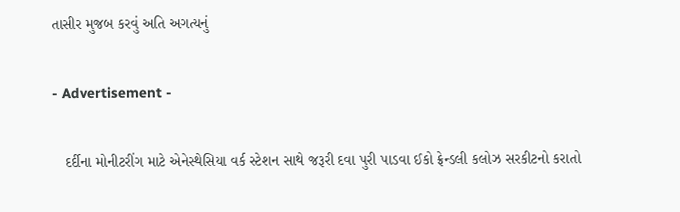તાસીર મુજબ કરવું અતિ અગત્યનું

- Advertisement -

   દર્દીના મોનીટરીંગ માટે એનેસ્થેસિયા વર્ક સ્ટેશન સાથે જરૂરી દવા પુરી પાડવા ઈકો ફ્રેન્ડલી કલોઝ સરકીટનો કરાતો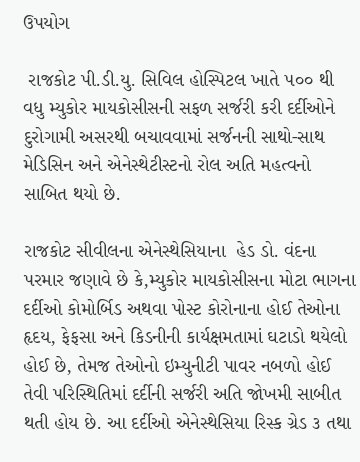ઉપયોગ

 રાજકોટ પી.ડી.યુ. સિવિલ હોસ્પિટલ ખાતે ૫૦૦ થી વધુ મ્યુકોર માયકોસીસની સફળ સર્જરી કરી દર્દીઓને દુરોગામી અસરથી બચાવવામાં સર્જનની સાથો-સાથ મેડિસિન અને એનેસ્થેટીસ્ટનો રોલ અતિ મહત્વનો સાબિત થયો છે.

રાજકોટ સીવીલના એનેસ્થેસિયાના  હેડ ડો. વંદના પરમાર જણાવે છે કે,મ્યુકોર માયકોસીસના મોટા ભાગના દર્દીઓ કોમોર્બિડ અથવા પોસ્ટ કોરોનાના હોઈ તેઓના હૃદય, ફેફસા અને કિડનીની કાર્યક્ષમતામાં ઘટાડો થયેલો હોઈ છે, તેમજ તેઓનો ઇમ્યુનીટી પાવર નબળો હોઈ તેવી પરિસ્થિતિમાં દર્દીની સર્જરી અતિ જોખમી સાબીત થતી હોય છે. આ દર્દીઓ એનેસ્થેસિયા રિસ્ક ગ્રેડ ૩ તથા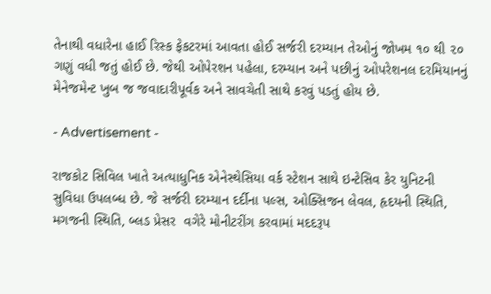તેનાથી વધારેના હાઈ રિસ્ક ફેકટરમાં આવતા હોઈ સર્જરી દરમ્યાન તેઓનું જોખમ ૧૦ થી ૨૦ ગણું વધી જતું હોઈ છે. જેથી ઓપેરશન પહેલા, દરમ્યાન અને પછીનું ઓપરેશનલ દરમિયાનનું  મેનેજમેન્ટ ખુબ જ જવાદારીપૂર્વક અને સાવચેતી સાથે કરવું પડતું હોય છે.

- Advertisement -

રાજકોટ સિવિલ ખાતે અત્યાધુનિક એનેસ્થેસિયા વર્ક સ્ટેશન સાથે ઇન્ટેસિવ કેર યુનિટની સુવિધા ઉપલબ્ધ છે. જે સર્જરી દરમ્યાન દર્દીના પલ્સ, ઓક્સિજન લેવલ, હૃદયની સ્થિતિ, મગજની સ્થિતિ, બ્લડ પ્રેસર  વગેરે મોનીટરીંગ કરવામાં મદદરૂપ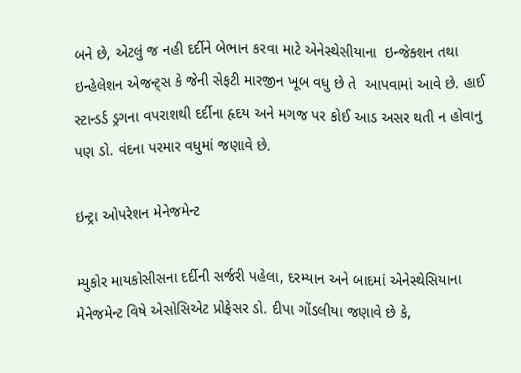બને છે, એટલું જ નહી દર્દીને બેભાન કરવા માટે એનેસ્થેસીયાના  ઇન્જેક્શન તથા  ઇન્હેલેશન એજન્ટ્સ કે જેની સેફટી મારજીન ખૂબ વધુ છે તે  આપવામાં આવે છે. હાઈ સ્ટાન્ડર્ડ ડ્રગના વપરાશથી દર્દીના હૃદય અને મગજ પર કોઈ આડ અસર થતી ન હોવાનુ પણ ડો. વંદના પરમાર વધુમાં જણાવે છે.

ઇન્ટ્રા ઓપરેશન મેનેજમેન્ટ

મ્યુકોર માયકોસીસના દર્દીની સર્જરી પહેલા, દરમ્યાન અને બાદમાં એનેસ્થેસિયાના  મેનેજમેન્ટ વિષે એસોસિએટ પ્રોફેસર ડો. દીપા ગોંડલીયા જણાવે છે કે,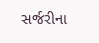સર્જરીના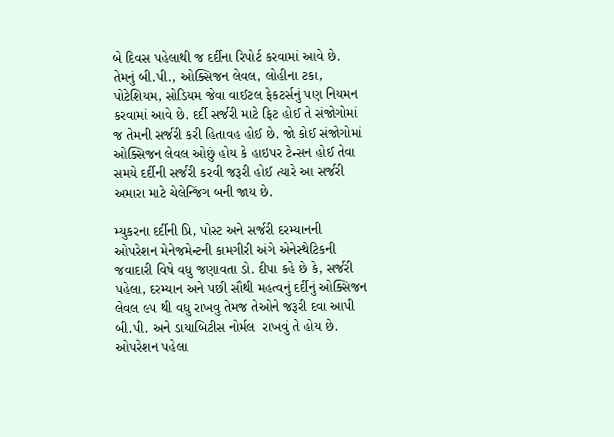બે દિવસ પહેલાથી જ દર્દીના રિપોર્ટ કરવામાં આવે છે. તેમનું બી.પી., ઓક્સિજન લેવલ, લોહીના ટકા, પોટેશિયમ, સોડિયમ જેવા વાઈટલ ફેકટર્સનું પણ નિયમન કરવામાં આવે છે. દર્દી સર્જરી માટે ફિટ હોઈ તે સંજોગોમાં જ તેમની સર્જરી કરી હિતાવહ હોઈ છે. જો કોઈ સંજોગોમાં ઓક્સિજન લેવલ ઓછું હોય કે હાઇપર ટેન્સન હોઈ તેવા સમયે દર્દીની સર્જરી કરવી જરૂરી હોઈ ત્યારે આ સર્જરી અમારા માટે ચેલેન્જિંગ બની જાય છે.

મ્યુકરના દર્દીની પ્રિ, પોસ્ટ અને સર્જરી દરમ્યાનની ઓપરેશન મેનેજમેન્ટની કામગીરી અંગે એનેસ્થેટિકની જવાદારી વિષે વધુ જણાવતા ડો. દીપા કહે છે કે, સર્જરી પહેલા, દરમ્યાન અને પછી સૌથી મહત્વનું દર્દીનું ઓક્સિજન લેવલ ૯૫ થી વધુ રાખવુ તેમજ તેઓને જરૂરી દવા આપી બી.પી. અને ડાયાબિટીસ નોર્મલ  રાખવું તે હોય છે. ઓપરેશન પહેલા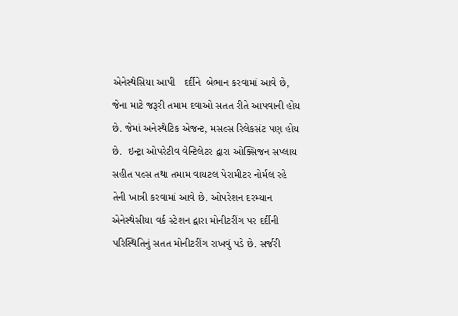એનેસ્થેસિયા આપી   દર્દીને  બેભાન કરવામાં આવે છે, જેના માટે જરૂરી તમામ દવાઓ સતત રીતે આપવાની હોય છે. જેમાં અનેસ્થેટિક એજન્ટ, મસલ્સ રિલેકસંટ પણ હોય છે.  ઇન્ટ્રા ઓપરેટીવ વેન્ટિલેટર દ્વારા ઓક્સિજન સપ્લાય સહીત પલ્સ તથા તમામ વાયટલ પેરામીટર નોર્મલ રહે તેની ખાત્રી કરવામાં આવે છે. ઓપરેશન દરમ્યાન એનેસ્થેસીયા વર્ક સ્ટેશન દ્વારા મોનીટરીંગ પર દર્દીની પરિસ્થિતિનું સતત મોનીટરીંગ રાખવું પડે છે. સર્જરી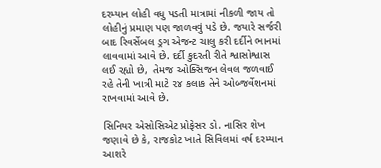દરમ્યાન લોહી વધુ પડતી માત્રામાં નીકળી જાય તો લોહીનું પ્રમાણ પણ જાળવવું પડે છે. જયારે સર્જરી બાદ રિવર્સેબલ ડ્રગ એજન્ટ ચાલુ કરી દર્દીને ભાનમાં લાવવામાં આવે છે. દર્દી કુદરતી રીતે શ્વાસોશ્વાસ લઈ રહ્યો છે,  તેમજ ઓક્સિજન લેવલ જળવાઈ રહે તેની ખાત્રી માટે ૨૪ કલાક તેને ઓબ્જર્વેશનમાં રાખવામાં આવે છે.

સિનિયર એસોસિએટ પ્રોફેસર ડો. નાસિર શેખ જણાવે છે કે, રાજકોટ ખાતે સિવિલમાં વર્ષ દરમ્યાન આશરે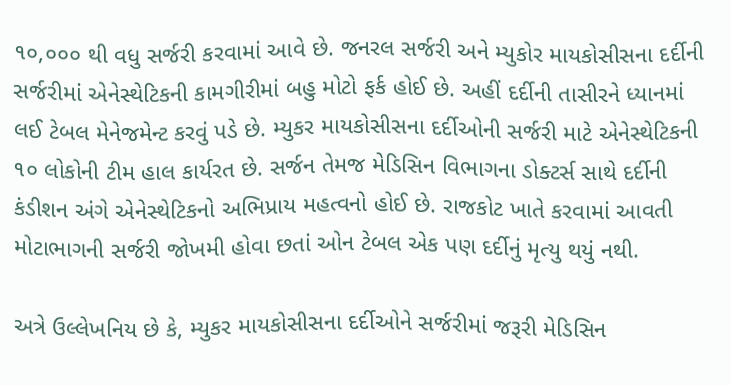૧૦,૦૦૦ થી વધુ સર્જરી કરવામાં આવે છે. જનરલ સર્જરી અને મ્યુકોર માયકોસીસના દર્દીની સર્જરીમાં એનેસ્થેટિકની કામગીરીમાં બહુ મોટો ફર્ક હોઈ છે. અહીં દર્દીની તાસીરને ધ્યાનમાં લઈ ટેબલ મેનેજમેન્ટ કરવું પડે છે. મ્યુકર માયકોસીસના દર્દીઓની સર્જરી માટે એનેસ્થેટિકની ૧૦ લોકોની ટીમ હાલ કાર્યરત છે. સર્જન તેમજ મેડિસિન વિભાગના ડોક્ટર્સ સાથે દર્દીની કંડીશન અંગે એનેસ્થેટિકનો અભિપ્રાય મહત્વનો હોઈ છે. રાજકોટ ખાતે કરવામાં આવતી મોટાભાગની સર્જરી જોખમી હોવા છતાં ઓન ટેબલ એક પણ દર્દીનું મૃત્યુ થયું નથી.

અત્રે ઉલ્લેખનિય છે કે, મ્યુકર માયકોસીસના દર્દીઓને સર્જરીમાં જરૂરી મેડિસિન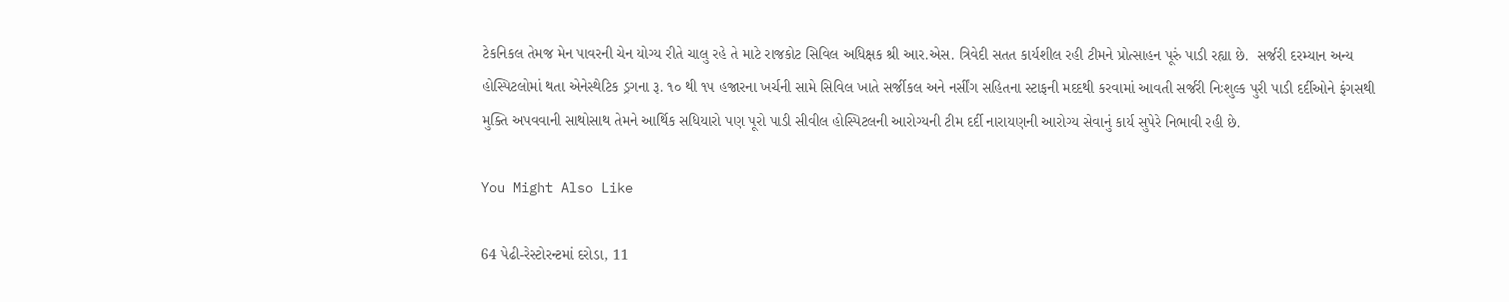ટેકનિકલ તેમજ મેન પાવરની ચેન યોગ્ય રીતે ચાલુ રહે તે માટે રાજકોટ સિવિલ અધિક્ષક શ્રી આર.એસ. ત્રિવેદી સતત કાર્યશીલ રહી ટીમને પ્રોત્સાહન પૂરું પાડી રહ્યા છે.  સર્જરી દરમ્યાન અન્ય હોસ્પિટલોમાં થતા એનેસ્થેટિક ડ્રગના રૂ. ૧૦ થી ૧૫ હજારના ખર્ચની સામે સિવિલ ખાતે સર્જીકલ અને નર્સીંગ સહિતના સ્ટાફની મદદથી કરવામાં આવતી સર્જરી નિઃશુલ્ક પુરી પાડી દર્દીઓને ફંગસથી મુક્તિ અપવવાની સાથોસાથ તેમને આર્થિક સધિયારો પણ પૂરો પાડી સીવીલ હોસ્પિટલની આરોગ્યની ટીમ દર્દી નારાયણની આરોગ્ય સેવાનું કાર્ય સુપેરે નિભાવી રહી છે.

You Might Also Like

64 પેઢી-રેસ્ટોરન્ટમાં દરોડા, 11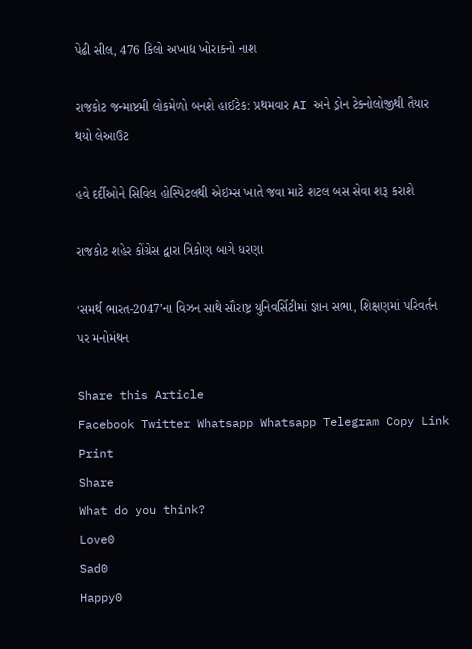પેઢી સીલ, 476 કિલો અખાદ્ય ખોરાકનો નાશ

રાજકોટ જન્માષ્ટમી લોકમેળો બનશે હાઈટેક: પ્રથમવાર AI અને ડ્રોન ટેક્નોલોજીથી તૈયાર થયો લેઆઉટ

હવે દર્દીઓને સિવિલ હોસ્પિટલથી એઇમ્સ ખાતે જવા માટે શટલ બસ સેવા શરૂ કરાશે

રાજકોટ શહેર કોંગ્રેસ દ્વારા ત્રિકોણ બાગે ધરણા

‘સમર્થ ભારત-2047’ના વિઝન સાથે સૌરાષ્ટ્ર યુનિવર્સિટીમાં જ્ઞાન સભા, શિક્ષણમાં પરિવર્તન પર મનોમંથન

Share this Article
Facebook Twitter Whatsapp Whatsapp Telegram Copy Link Print
Share
What do you think?
Love0
Sad0
Happy0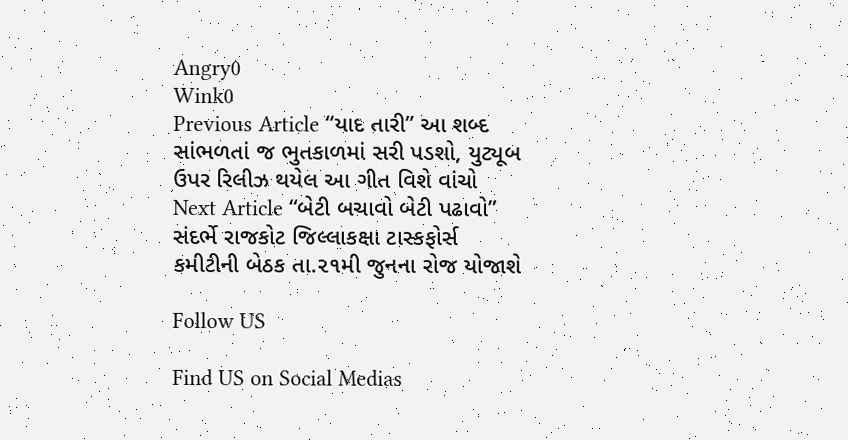Angry0
Wink0
Previous Article “યાદ તારી” આ શબ્દ સાંભળતાં જ ભુતકાળમાં સરી પડશો, યુટ્યૂબ ઉપર રિલીઝ થયેલ આ ગીત વિશે વાંચો
Next Article “બેટી બચાવો બેટી પઢાવો” સંદર્ભે રાજકોટ જિલ્લાકક્ષા ટાસ્કફોર્સ કમીટીની બેઠક તા.૨૧મી જુનના રોજ યોજાશે

Follow US

Find US on Social Medias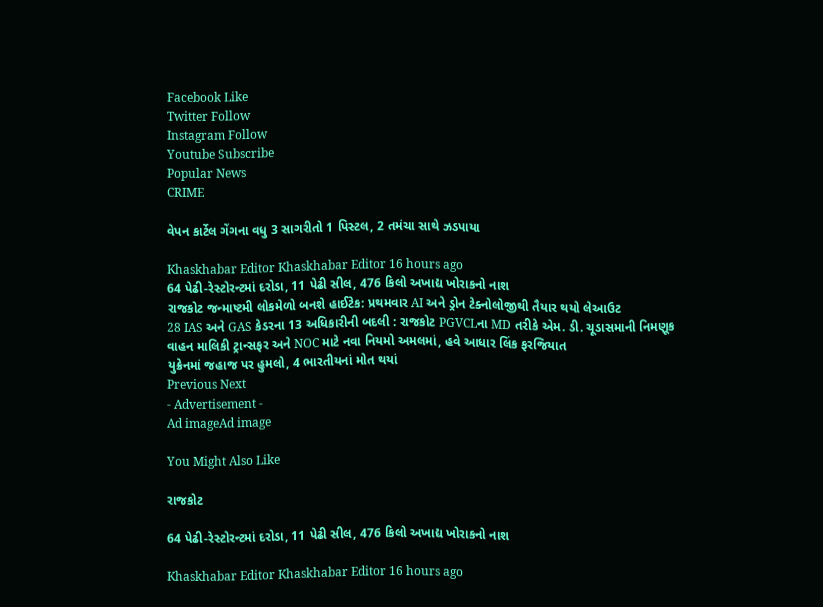Facebook Like
Twitter Follow
Instagram Follow
Youtube Subscribe
Popular News
CRIME

વેપન કાર્ટેલ ગેંગના વધુ 3 સાગરીતો 1 પિસ્ટલ, 2 તમંચા સાથે ઝડપાયા

Khaskhabar Editor Khaskhabar Editor 16 hours ago
64 પેઢી-રેસ્ટોરન્ટમાં દરોડા, 11 પેઢી સીલ, 476 કિલો અખાદ્ય ખોરાકનો નાશ
રાજકોટ જન્માષ્ટમી લોકમેળો બનશે હાઈટેક: પ્રથમવાર AI અને ડ્રોન ટેક્નોલોજીથી તૈયાર થયો લેઆઉટ
28 IAS અને GAS કેડરના 13 અધિકારીની બદલી : રાજકોટ PGVCLના MD તરીકે એમ. ડી. ચૂડાસમાની નિમણૂક
વાહન માલિકી ટ્રાન્સફર અને NOC માટે નવા નિયમો અમલમાં, હવે આધાર લિંક ફરજિયાત
યુક્રેનમાં જહાજ પર હુમલો, 4 ભારતીયનાં મોત થયાં
Previous Next
- Advertisement -
Ad imageAd image

You Might Also Like

રાજકોટ

64 પેઢી-રેસ્ટોરન્ટમાં દરોડા, 11 પેઢી સીલ, 476 કિલો અખાદ્ય ખોરાકનો નાશ

Khaskhabar Editor Khaskhabar Editor 16 hours ago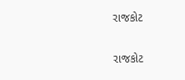રાજકોટ

રાજકોટ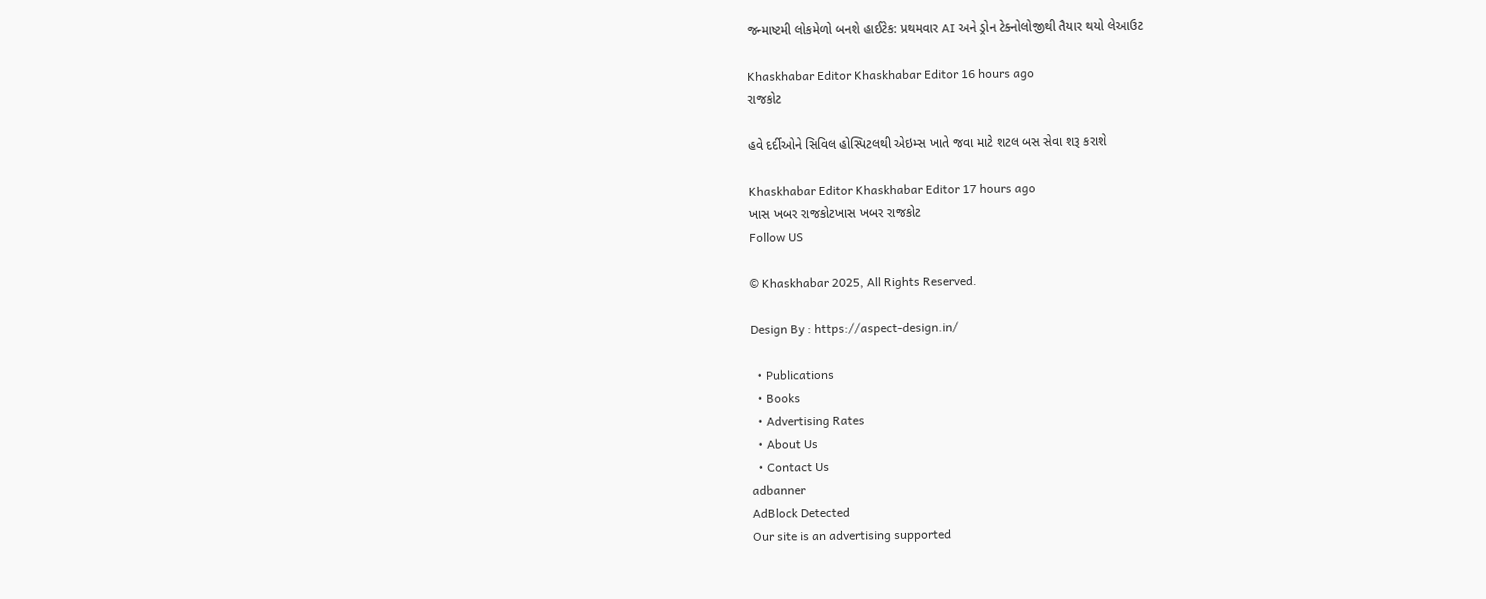જન્માષ્ટમી લોકમેળો બનશે હાઈટેક: પ્રથમવાર AI અને ડ્રોન ટેક્નોલોજીથી તૈયાર થયો લેઆઉટ

Khaskhabar Editor Khaskhabar Editor 16 hours ago
રાજકોટ

હવે દર્દીઓને સિવિલ હોસ્પિટલથી એઇમ્સ ખાતે જવા માટે શટલ બસ સેવા શરૂ કરાશે

Khaskhabar Editor Khaskhabar Editor 17 hours ago
ખાસ ખબર રાજકોટખાસ ખબર રાજકોટ
Follow US

© Khaskhabar 2025, All Rights Reserved.

Design By : https://aspect-design.in/

  • Publications
  • Books
  • Advertising Rates
  • About Us
  • Contact Us
adbanner
AdBlock Detected
Our site is an advertising supported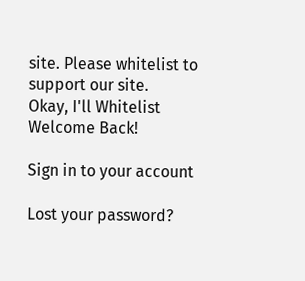site. Please whitelist to support our site.
Okay, I'll Whitelist
Welcome Back!

Sign in to your account

Lost your password?